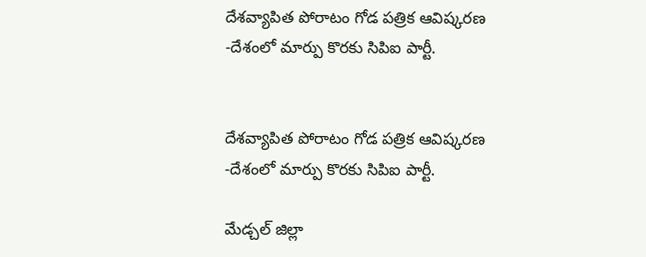దేశవ్యాపిత పోరాటం గోడ పత్రిక ఆవిష్కరణ -దేశంలో మార్పు కొరకు సిపిఐ పార్టీ.


దేశవ్యాపిత పోరాటం గోడ పత్రిక ఆవిష్కరణ -దేశంలో మార్పు కొరకు సిపిఐ పార్టీ.

మేడ్చల్ జిల్లా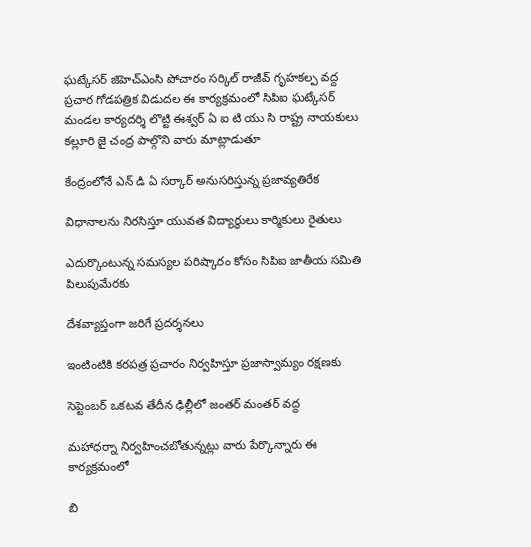ఘట్కేసర్ జిహెచ్ఎంసి పోచారం సర్కిల్ రాజీవ్ గృహకల్ప వద్ద ప్రచార గోడపత్రిక విడుదల ఈ కార్యక్రమంలో సిపిఐ ఘట్కేసర్ మండల కార్యదర్శి లొట్టి ఈశ్వర్ ఏ ఐ టి యు సి రాష్ట్ర నాయకులు కల్లూరి జై చంద్ర పాల్గొని వారు మాట్లాడుతూ

కేంద్రంలోనే ఎన్ డి ఏ సర్కార్ అనుసరిస్తున్న ప్రజావ్యతిరేక

విధానాలను నిరసిస్తూ యువత విద్యార్థులు కార్మికులు రైతులు

ఎదుర్కొంటున్న సమస్యల పరిష్కారం కోసం సిపిఐ జాతీయ సమితి పిలుపుమేరకు

దేశవ్యాప్తంగా జరిగే ప్రదర్శనలు

ఇంటింటికి కరపత్ర ప్రచారం నిర్వహిస్తూ ప్రజాస్వామ్యం రక్షణకు

సెప్టెంబర్ ఒకటవ తేదీన ఢిల్లీలో జంతర్ మంతర్ వద్ద

మహాధర్నా నిర్వహించబోతున్నట్లు వారు పేర్కొన్నారు ఈ కార్యక్రమంలో

బి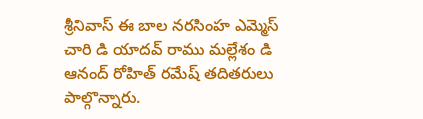శ్రీనివాస్ ఈ బాల నరసింహ ఎమ్మెస్ చారి డి యాదవ్ రాము మల్లేశం డి ఆనంద్ రోహిత్ రమేష్ తదితరులు పాల్గొన్నారు.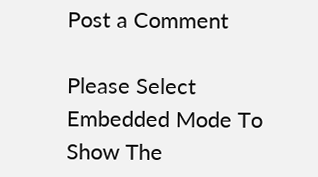Post a Comment

Please Select Embedded Mode To Show The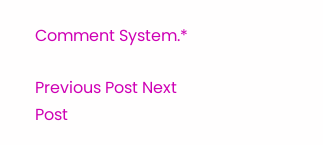Comment System.*

Previous Post Next Post